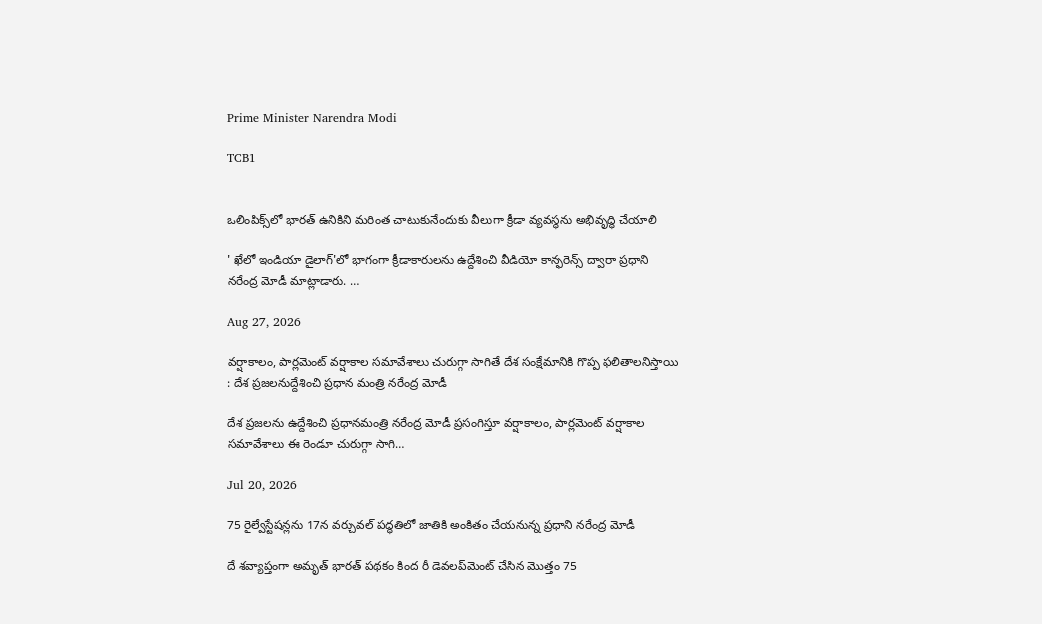Prime Minister Narendra Modi

TCB1


ఒలింపిక్స్‌లో భారత్ ఉనికిని మరింత చాటుకునేందుకు వీలుగా క్రీడా వ్యవస్థను అభివృద్ధి చేయాలి

' ఖేలో ఇండియా డైలాగ్'లో భాగంగా క్రీడాకారులను ఉద్దేశించి వీడియో కాన్ఫరెన్స్ ద్వారా ప్రధాని నరేంద్ర మోడీ మాట్లాడారు. …

Aug 27, 2026

వర్షాకాలం, పార్లమెంట్ వర్షాకాల సమావేశాలు చురుగ్గా సాగితే దేశ సంక్షేమానికి గొప్ప ఫలితాలనిస్తాయి : దేశ ప్రజలనుద్దేశించి ప్రధాన మంత్రి నరేంద్ర మోడీ

దేశ ప్రజలను ఉద్దేశించి ప్రధానమంత్రి నరేంద్ర మోడీ ప్రసంగిస్తూ వర్షాకాలం, పార్లమెంట్ వర్షాకాల సమావేశాలు ఈ రెండూ చురుగ్గా సాగి…

Jul 20, 2026

75 రైల్వేస్టేషన్లను 17న వర్చువల్‌ పద్ధతిలో జాతికి అంకితం చేయనున్న ప్రధాని నరేంద్ర మోడీ

దే శవ్యాప్తంగా అమృత్‌ భారత్‌ పథకం కింద రీ డెవలప్‌మెంట్‌ చేసిన మొత్తం 75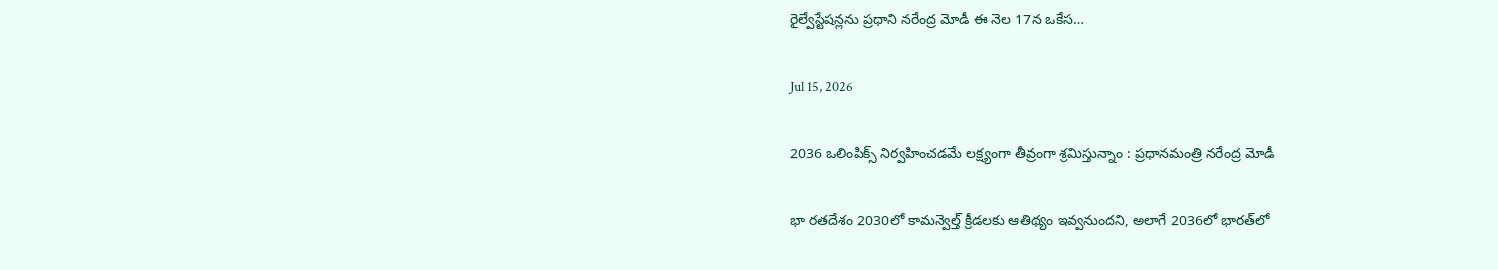రైల్వేస్టేషన్లను ప్రధాని నరేంద్ర మోడీ ఈ నెల 17న ఒకేస…

Jul 15, 2026

2036 ఒలింపిక్స్‌ నిర్వహించడమే లక్ష్యంగా తీవ్రంగా శ్రమిస్తున్నాం : ప్రధానమంత్రి నరేంద్ర మోడీ

భా రతదేశం 2030లో కామన్వెల్త్ క్రీడలకు ఆతిథ్యం ఇవ్వనుందని, అలాగే 2036లో భారత్‌లో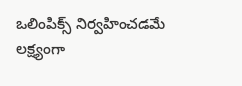ఒలింపిక్స్ నిర్వహించడమే లక్ష్యంగా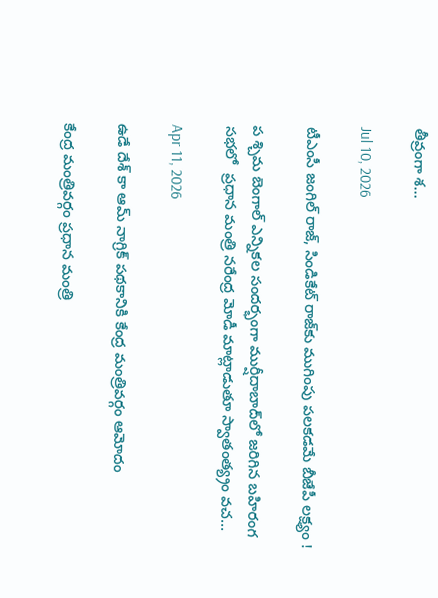తీవ్రంగా శ…

Jul 10, 2026

టీఎంసీ జంగిల్ రాజ్, సిండికేట్ రాజ్‌కు ముగింపు పలకడమే బీజేపీ లక్ష్యం !

ప శ్చిమ బెంగాల్‌ ఎన్నికల సందర్భంగా ముర్షీదాబాద్‌లో జరిగిన బహిరంగ సభలో  ప్రధాన మంత్రి నరేంద్ర మోడీ మాట్లాడుతూ స్వాతంత్య్రం వచ…

Apr 11, 2026

ఉడే దేశ్ కా ఆమ్ నాగ్రిక్ పథకానికి కేంద్ర మంత్రివర్గం ఆమోదం

కేంద్ర మంత్రివర్గం ప్రధాన మంత్రి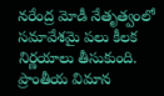నరేంద్ర మోడీ నేతృత్వంలో సమావేశమై పలు కీలక నిర్ణయాలు తీసుకుంది. ప్రాంతీయ విమాన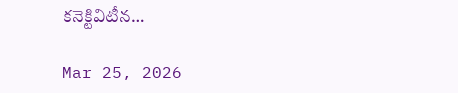కనెక్టివిటీన…

Mar 25, 2026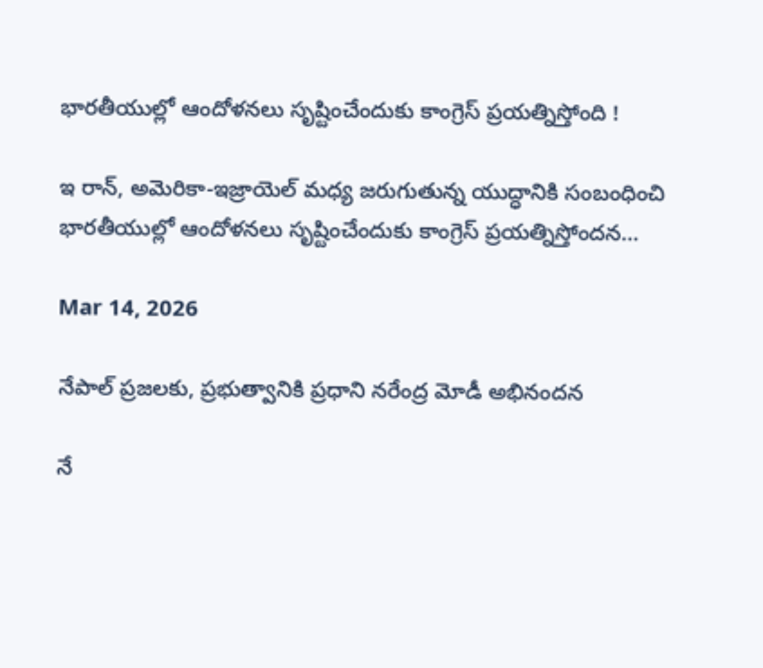భారతీయుల్లో ఆందోళనలు సృష్టించేందుకు కాంగ్రెస్ ప్రయత్నిస్తోంది !

ఇ రాన్, అమెరికా-ఇజ్రాయెల్ మధ్య జరుగుతున్న యుద్ధానికి సంబంధించి భారతీయుల్లో ఆందోళనలు సృష్టించేందుకు కాంగ్రెస్ ప్రయత్నిస్తోందన…

Mar 14, 2026

నేపాల్ ప్రజలకు, ప్రభుత్వానికి ప్రధాని నరేంద్ర మోడీ అభినందన

నే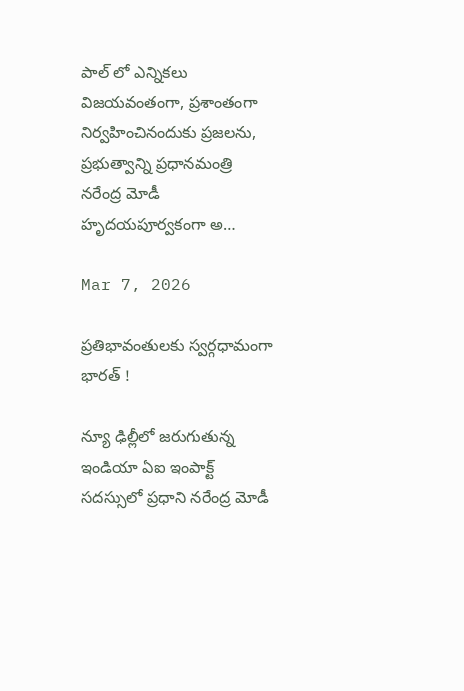పాల్ లో ఎన్నికలు విజయవంతంగా, ప్రశాంతంగా నిర్వహించినందుకు ప్రజలను, ప్రభుత్వాన్ని ప్రధానమంత్రి నరేంద్ర మోడీ హృదయపూర్వకంగా అ…

Mar 7, 2026

ప్రతిభావంతులకు స్వర్గధామంగా భారత్ !

న్యూ ఢిల్లీలో జరుగుతున్న ఇండియా ఏఐ ఇంపాక్ట్ సదస్సులో ప్రధాని నరేంద్ర మోడీ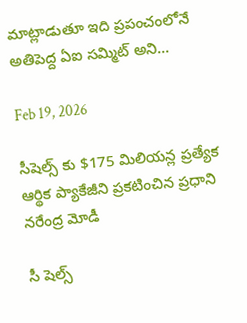మాట్లాడుతూ ఇది ప్రపంచంలోనే అతిపెద్ద ఏఐ సమ్మిట్ అని…

Feb 19, 2026

సీషెల్స్ కు $175 మిలియన్ల ప్రత్యేక ఆర్థిక ప్యాకేజీని ప్రకటించిన ప్రధాని నరేంద్ర మోడీ

సీ షెల్స్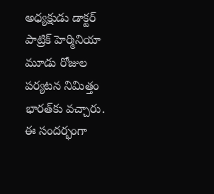అధ్యక్షుడు డాక్టర్ పాట్రిక్ హెర్మినియా మూడు రోజుల పర్యటన నిమిత్తం భారత్‌కు వచ్చారు. ఈ సందర్భంగా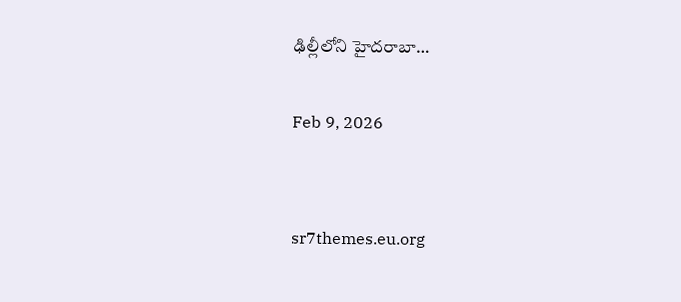ఢిల్లీలోని హైదరాబా…

Feb 9, 2026


sr7themes.eu.org